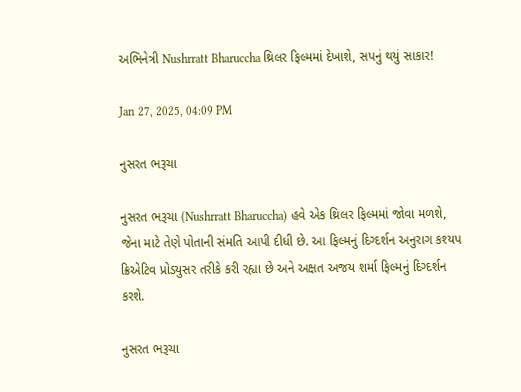અભિનેત્રી Nushrratt Bharuccha થ્રિલર ફિલ્મમાં દેખાશે, સપનું થયું સાકાર!

Jan 27, 2025, 04:09 PM

નુસરત ભરૂચા

નુસરત ભરૂચા (Nushrratt Bharuccha) હવે એક થ્રિલર ફિલ્મમાં જોવા મળશે, જેના માટે તેણે પોતાની સંમતિ આપી દીધી છે. આ ફિલ્મનું દિગ્દર્શન અનુરાગ કશ્યપ ક્રિએટિવ પ્રોડ્યુસર તરીકે કરી રહ્યા છે અને અક્ષત અજય શર્મા ફિલ્મનું દિગ્દર્શન કરશે.

નુસરત ભરૂચા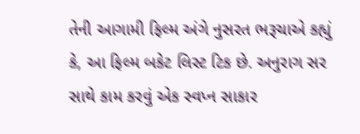તેની આગામી ફિલ્મ અંગે નુસરત ભરૂચાએ કહ્યું કે, આ ફિલ્મ બકેટ લિસ્ટ ટિક છે. અનુરાગ સર સાથે કામ કરવું એક સ્વપ્ન સાકાર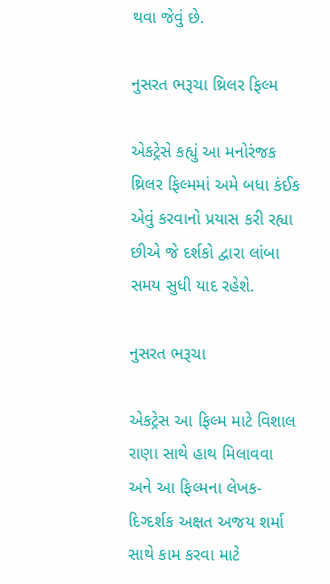થવા જેવું છે.

નુસરત ભરૂચા થ્રિલર ફિલ્મ

એકટ્રેસે કહ્યું આ મનોરંજક થ્રિલર ફિલ્મમાં અમે બધા કંઈક એવું કરવાનો પ્રયાસ કરી રહ્યા છીએ જે દર્શકો દ્વારા લાંબા સમય સુધી યાદ રહેશે.

નુસરત ભરૂચા

એકટ્રેસ આ ફિલ્મ માટે વિશાલ રાણા સાથે હાથ મિલાવવા અને આ ફિલ્મના લેખક-દિગ્દર્શક અક્ષત અજય શર્મા સાથે કામ કરવા માટે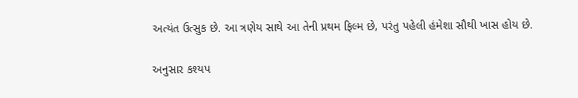અત્યંત ઉત્સુક છે. આ ત્રણેય સાથે આ તેની પ્રથમ ફિલ્મ છે, પરંતુ પહેલી હંમેશા સૌથી ખાસ હોય છે.

અનુસાર કશ્યપ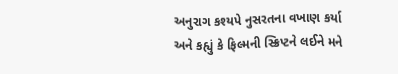અનુરાગ કશ્યપે નુસરતના વખાણ કર્યા અને કહ્યું કે ફિલ્મની સ્ક્રિપ્ટને લઈને મને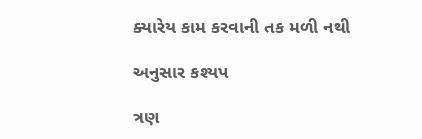ક્યારેય કામ કરવાની તક મળી નથી

અનુસાર કશ્યપ

ત્રણ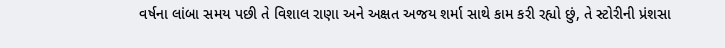વર્ષના લાંબા સમય પછી તે વિશાલ રાણા અને અક્ષત અજય શર્મા સાથે કામ કરી રહ્યો છું, તે સ્ટોરીની પ્રંશસા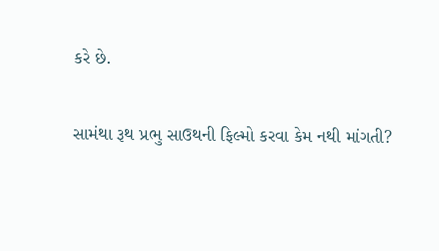કરે છે.

સામંથા રૂથ પ્રભુ સાઉથની ફિલ્મો કરવા કેમ નથી માંગતી?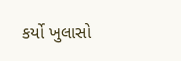કર્યો ખુલાસો